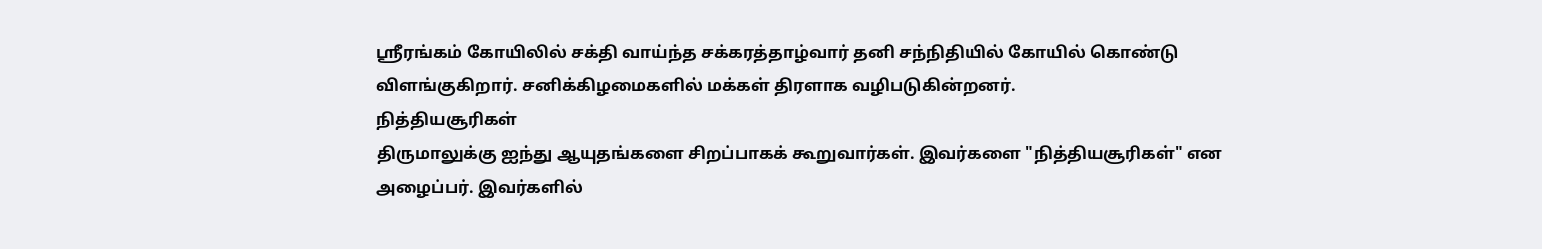ஸ்ரீரங்கம் கோயிலில் சக்தி வாய்ந்த சக்கரத்தாழ்வார் தனி சந்நிதியில் கோயில் கொண்டு விளங்குகிறார். சனிக்கிழமைகளில் மக்கள் திரளாக வழிபடுகின்றனர்.
நித்தியசூரிகள்
திருமாலுக்கு ஐந்து ஆயுதங்களை சிறப்பாகக் கூறுவார்கள். இவர்களை "நித்தியசூரிகள்" என அழைப்பர். இவர்களில்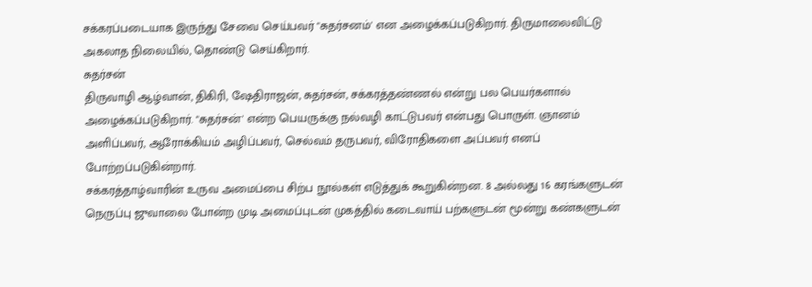சக்கரப்படையாக இருந்து சேவை செய்பவர் "சுதர்சனம்' என அழைக்கப்படுகிறார். திருமாலைவிட்டு அகலாத நிலையில், தொண்டு செய்கிறார்.
சுதர்சன்
திருவாழி ஆழ்வான், திகிரி, ஷேதிராஜன், சுதர்சன், சக்கரத்தண்ணல் என்று பல பெயர்களால் அழைக்கப்படுகிறார். "சுதர்சன்' என்ற பெயருக்கு நல்வழி காட்டுபவர் என்பது பொருள். ஞானம் அளிப்பவர், ஆரோக்கியம் அழிப்பவர், செல்வம் தருபவர், விரோதிகளை அப்பவர் எனப் போற்றப்படுகின்றார்.
சக்கரத்தாழ்வாரின் உருவ அமைப்பை சிற்ப நூல்கள் எடுத்துக் கூறுகின்றன. 8 அல்லது 16 கரங்களுடன் நெருப்பு ஜுவாலை போன்ற முடி அமைப்புடன் முகத்தில் கடைவாய் பற்களுடன் மூன்று கண்களுடன்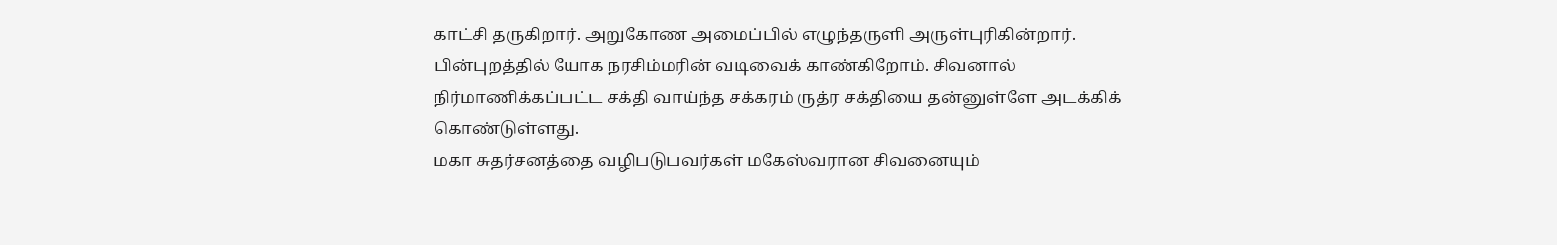காட்சி தருகிறார். அறுகோண அமைப்பில் எழுந்தருளி அருள்புரிகின்றார். பின்புறத்தில் யோக நரசிம்மரின் வடிவைக் காண்கிறோம். சிவனால் நிர்மாணிக்கப்பட்ட சக்தி வாய்ந்த சக்கரம் ருத்ர சக்தியை தன்னுள்ளே அடக்கிக் கொண்டுள்ளது.
மகா சுதர்சனத்தை வழிபடுபவர்கள் மகேஸ்வரான சிவனையும்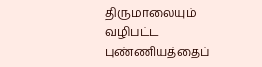திருமாலையும் வழிபட்ட புண்ணியத்தைப்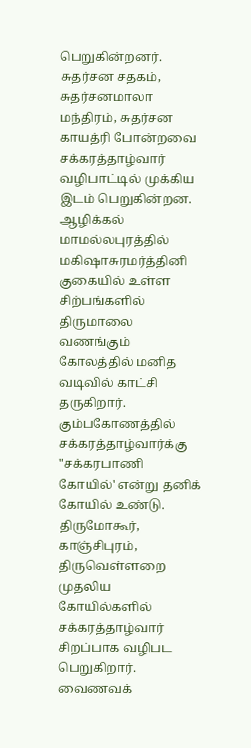பெறுகின்றனர். சுதர்சன சதகம், சுதர்சனமாலா மந்திரம், சுதர்சன காயத்ரி போன்றவை சக்கரத்தாழ்வார் வழிபாட்டில் முக்கிய இடம் பெறுகின்றன.
ஆழிக்கல்
மாமல்லபுரத்தில் மகிஷாசுரமர்த்தினி குகையில் உள்ள சிற்பங்களில் திருமாலை வணங்கும் கோலத்தில் மனித வடிவில் காட்சி தருகிறார். கும்பகோணத்தில் சக்கரத்தாழ்வார்க்கு "சக்கரபாணி கோயில்' என்று தனிக் கோயில் உண்டு. திருமோகூர், காஞ்சிபுரம், திருவெள்ளறை முதலிய கோயில்களில் சக்கரத்தாழ்வார் சிறப்பாக வழிபட பெறுகிறார். வைணவக்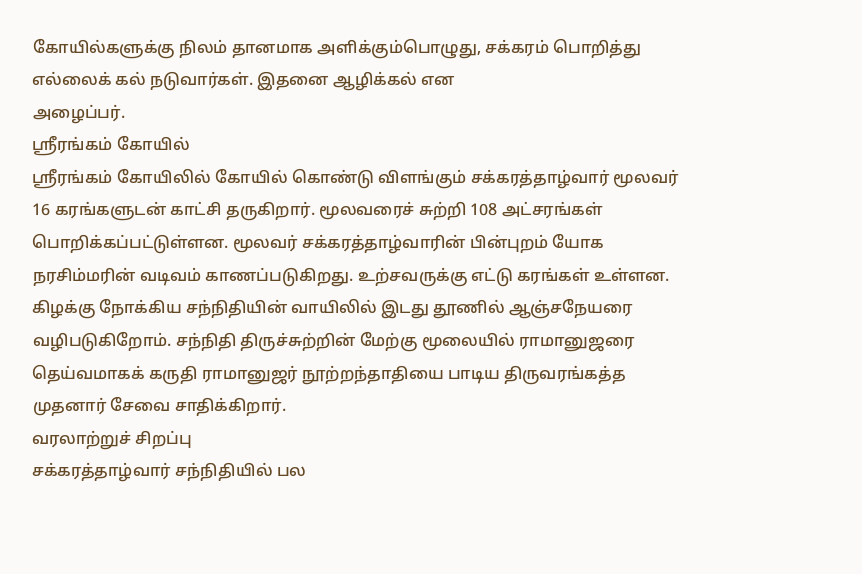கோயில்களுக்கு நிலம் தானமாக அளிக்கும்பொழுது, சக்கரம் பொறித்து எல்லைக் கல் நடுவார்கள். இதனை ஆழிக்கல் என
அழைப்பர்.
ஸ்ரீரங்கம் கோயில்
ஸ்ரீரங்கம் கோயிலில் கோயில் கொண்டு விளங்கும் சக்கரத்தாழ்வார் மூலவர் 16 கரங்களுடன் காட்சி தருகிறார். மூலவரைச் சுற்றி 108 அட்சரங்கள் பொறிக்கப்பட்டுள்ளன. மூலவர் சக்கரத்தாழ்வாரின் பின்புறம் யோக நரசிம்மரின் வடிவம் காணப்படுகிறது. உற்சவருக்கு எட்டு கரங்கள் உள்ளன. கிழக்கு நோக்கிய சந்நிதியின் வாயிலில் இடது தூணில் ஆஞ்சநேயரை வழிபடுகிறோம். சந்நிதி திருச்சுற்றின் மேற்கு மூலையில் ராமானுஜரை தெய்வமாகக் கருதி ராமானுஜர் நூற்றந்தாதியை பாடிய திருவரங்கத்த
முதனார் சேவை சாதிக்கிறார்.
வரலாற்றுச் சிறப்பு
சக்கரத்தாழ்வார் சந்நிதியில் பல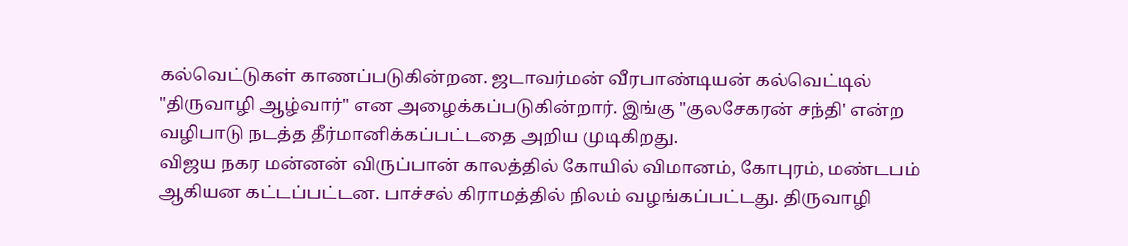கல்வெட்டுகள் காணப்படுகின்றன. ஜடாவர்மன் வீரபாண்டியன் கல்வெட்டில் "திருவாழி ஆழ்வார்" என அழைக்கப்படுகின்றார். இங்கு "குலசேகரன் சந்தி' என்ற வழிபாடு நடத்த தீர்மானிக்கப்பட்டதை அறிய முடிகிறது.
விஜய நகர மன்னன் விருப்பான் காலத்தில் கோயில் விமானம், கோபுரம், மண்டபம் ஆகியன கட்டப்பட்டன. பாச்சல் கிராமத்தில் நிலம் வழங்கப்பட்டது. திருவாழி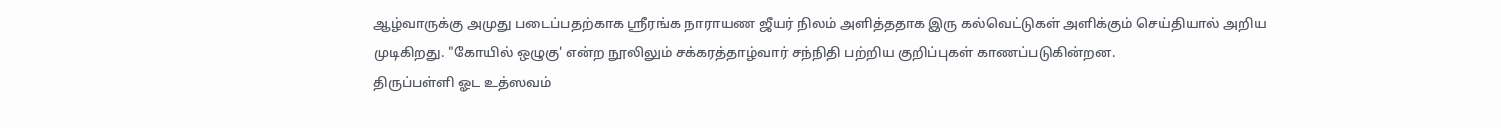ஆழ்வாருக்கு அமுது படைப்பதற்காக ஸ்ரீரங்க நாராயண ஜீயர் நிலம் அளித்ததாக இரு கல்வெட்டுகள் அளிக்கும் செய்தியால் அறிய முடிகிறது. "கோயில் ஒழுகு' என்ற நூலிலும் சக்கரத்தாழ்வார் சந்நிதி பற்றிய குறிப்புகள் காணப்படுகின்றன.
திருப்பள்ளி ஓட உத்ஸவம்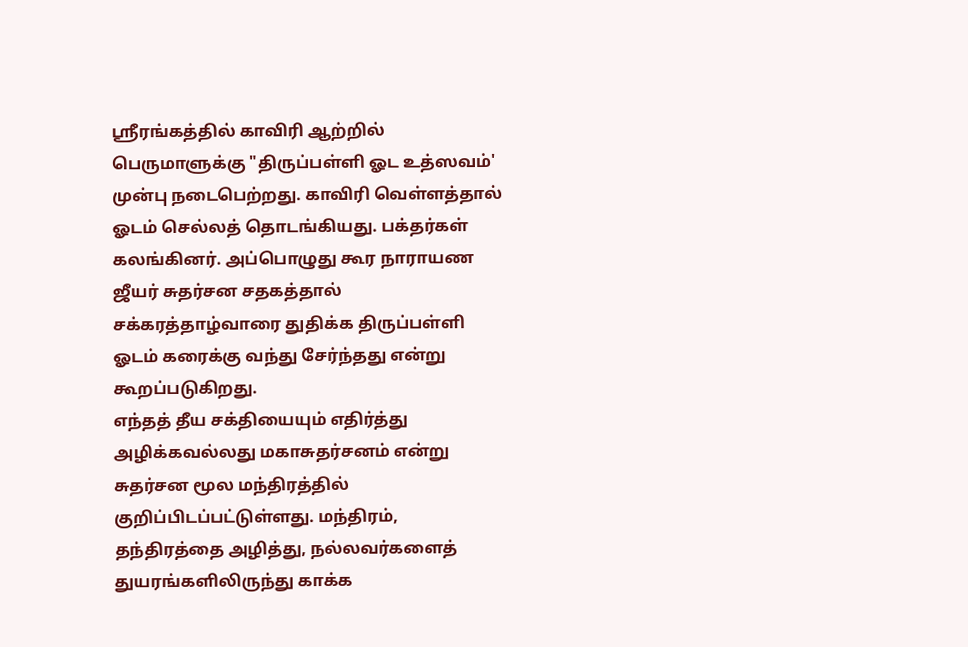ஸ்ரீரங்கத்தில் காவிரி ஆற்றில் பெருமாளுக்கு "திருப்பள்ளி ஓட உத்ஸவம்' முன்பு நடைபெற்றது. காவிரி வெள்ளத்தால் ஓடம் செல்லத் தொடங்கியது. பக்தர்கள் கலங்கினர். அப்பொழுது கூர நாராயண ஜீயர் சுதர்சன சதகத்தால் சக்கரத்தாழ்வாரை துதிக்க திருப்பள்ளி ஓடம் கரைக்கு வந்து சேர்ந்தது என்று கூறப்படுகிறது.
எந்தத் தீய சக்தியையும் எதிர்த்து அழிக்கவல்லது மகாசுதர்சனம் என்று சுதர்சன மூல மந்திரத்தில் குறிப்பிடப்பட்டுள்ளது. மந்திரம், தந்திரத்தை அழித்து, நல்லவர்களைத் துயரங்களிலிருந்து காக்க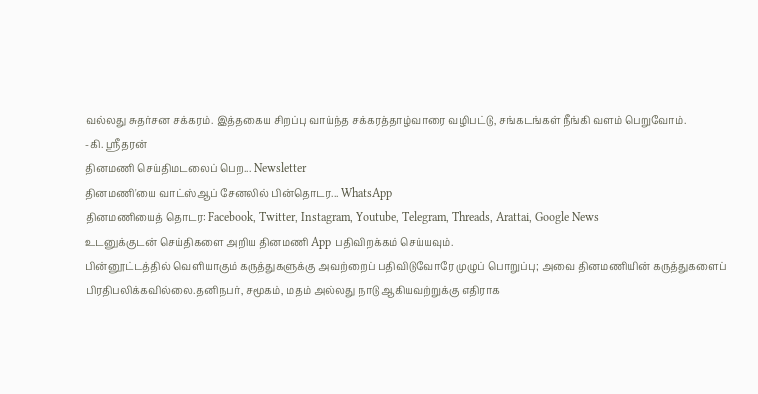வல்லது சுதர்சன சக்கரம். இத்தகைய சிறப்பு வாய்ந்த சக்கரத்தாழ்வாரை வழிபட்டு, சங்கடங்கள் நீங்கி வளம் பெறுவோம்.
-கி. ஸ்ரீதரன்
தினமணி செய்திமடலைப் பெற... Newsletter
தினமணி'யை வாட்ஸ்ஆப் சேனலில் பின்தொடர... WhatsApp
தினமணியைத் தொடர: Facebook, Twitter, Instagram, Youtube, Telegram, Threads, Arattai, Google News
உடனுக்குடன் செய்திகளை அறிய தினமணி App பதிவிறக்கம் செய்யவும்.
பின்னூட்டத்தில் வெளியாகும் கருத்துகளுக்கு அவற்றைப் பதிவிடுவோரே முழுப் பொறுப்பு; அவை தினமணியின் கருத்துகளைப் பிரதிபலிக்கவில்லை.தனிநபர், சமூகம், மதம் அல்லது நாடு ஆகியவற்றுக்கு எதிராக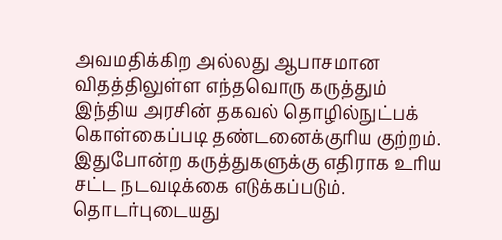அவமதிக்கிற அல்லது ஆபாசமான விதத்திலுள்ள எந்தவொரு கருத்தும் இந்திய அரசின் தகவல் தொழில்நுட்பக் கொள்கைப்படி தண்டனைக்குரிய குற்றம். இதுபோன்ற கருத்துகளுக்கு எதிராக உரிய சட்ட நடவடிக்கை எடுக்கப்படும்.
தொடர்புடையது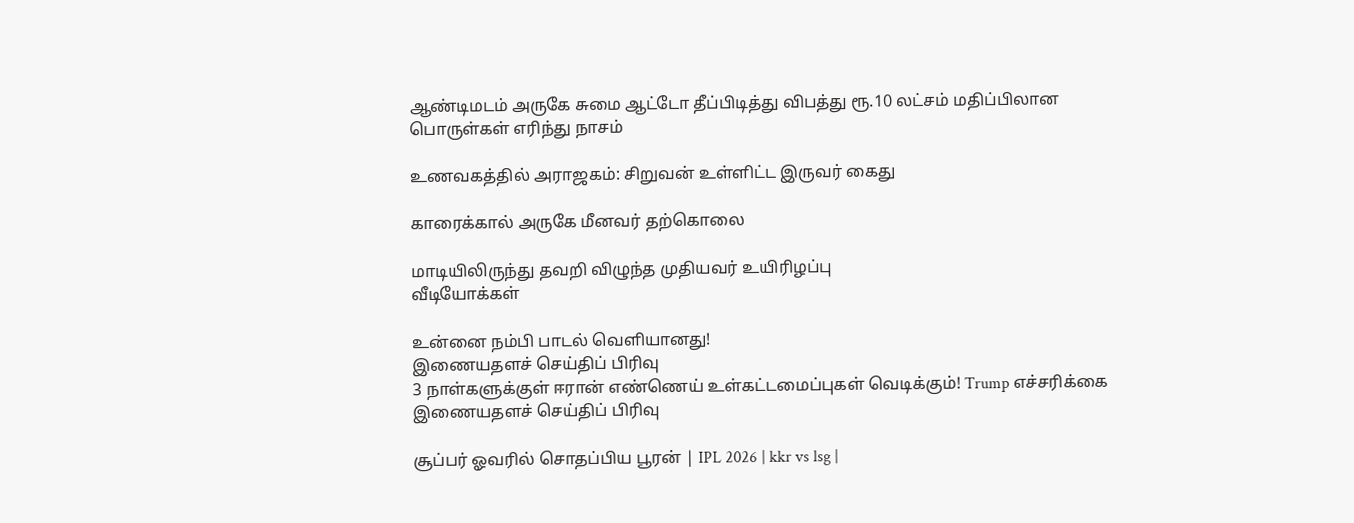ஆண்டிமடம் அருகே சுமை ஆட்டோ தீப்பிடித்து விபத்து ரூ.10 லட்சம் மதிப்பிலான பொருள்கள் எரிந்து நாசம்

உணவகத்தில் அராஜகம்: சிறுவன் உள்ளிட்ட இருவர் கைது

காரைக்கால் அருகே மீனவர் தற்கொலை

மாடியிலிருந்து தவறி விழுந்த முதியவர் உயிரிழப்பு
வீடியோக்கள்

உன்னை நம்பி பாடல் வெளியானது!
இணையதளச் செய்திப் பிரிவு
3 நாள்களுக்குள் ஈரான் எண்ணெய் உள்கட்டமைப்புகள் வெடிக்கும்! Trump எச்சரிக்கை
இணையதளச் செய்திப் பிரிவு

சூப்பர் ஓவரில் சொதப்பிய பூரன் | IPL 2026 | kkr vs lsg |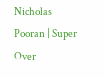Nicholas Pooran | Super Over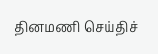தினமணி செய்திச்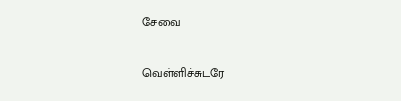சேவை

வெள்ளிச்சுடரே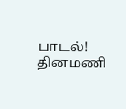பாடல்!
தினமணி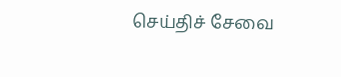செய்திச் சேவை